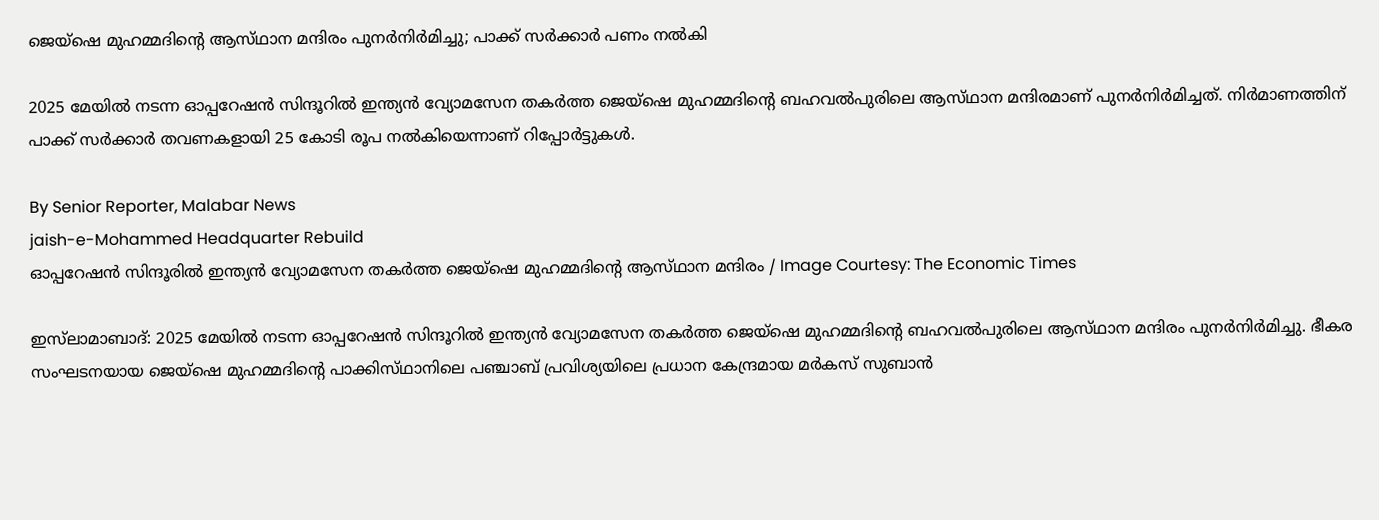ജെയ്‌ഷെ മുഹമ്മദിന്റെ ആസ്‌ഥാന മന്ദിരം പുനർനിർമിച്ചു; പാക്ക് സർക്കാർ പണം നൽകി

2025 മേയിൽ നടന്ന ഓപ്പറേഷൻ സിന്ദൂറിൽ ഇന്ത്യൻ വ്യോമസേന തകർത്ത ജെയ്‌ഷെ മുഹമ്മദിന്റെ ബഹവൽപുരിലെ ആസ്‌ഥാന മന്ദിരമാണ് പുനർനിർമിച്ചത്. നിർമാണത്തിന് പാക്ക് സർക്കാർ തവണകളായി 25 കോടി രൂപ നൽകിയെന്നാണ് റിപ്പോർട്ടുകൾ.

By Senior Reporter, Malabar News
jaish-e-Mohammed Headquarter Rebuild
ഓപ്പറേഷൻ സിന്ദൂരിൽ ഇന്ത്യൻ വ്യോമസേന തകർത്ത ജെയ്‌ഷെ മുഹമ്മദിന്റെ ആസ്‌ഥാന മന്ദിരം / Image Courtesy: The Economic Times

ഇസ്‌ലാമാബാദ്: 2025 മേയിൽ നടന്ന ഓപ്പറേഷൻ സിന്ദൂറിൽ ഇന്ത്യൻ വ്യോമസേന തകർത്ത ജെയ്‌ഷെ മുഹമ്മദിന്റെ ബഹവൽപുരിലെ ആസ്‌ഥാന മന്ദിരം പുനർനിർമിച്ചു. ഭീകര സംഘടനയായ ജെയ്‌ഷെ മുഹമ്മദിന്റെ പാക്കിസ്‌ഥാനിലെ പഞ്ചാബ് പ്രവിശ്യയിലെ പ്രധാന കേന്ദ്രമായ മർകസ് സുബാൻ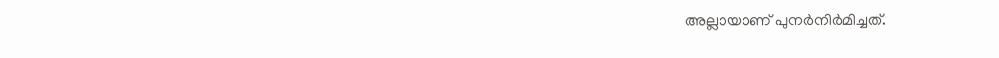അല്ലായാണ് പുനർനിർമിച്ചത്.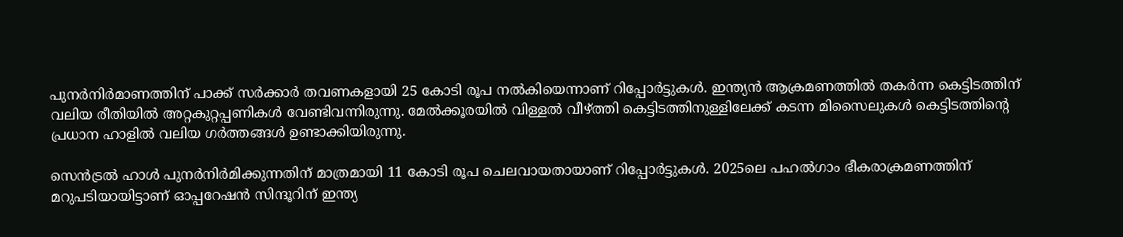പുനർനിർമാണത്തിന് പാക്ക് സർക്കാർ തവണകളായി 25 കോടി രൂപ നൽകിയെന്നാണ് റിപ്പോർട്ടുകൾ. ഇന്ത്യൻ ആക്രമണത്തിൽ തകർന്ന കെട്ടിടത്തിന് വലിയ രീതിയിൽ അറ്റകുറ്റപ്പണികൾ വേണ്ടിവന്നിരുന്നു. മേൽക്കൂരയിൽ വിള്ളൽ വീഴ്‌ത്തി കെട്ടിടത്തിനുള്ളിലേക്ക് കടന്ന മിസൈലുകൾ കെട്ടിടത്തിന്റെ പ്രധാന ഹാളിൽ വലിയ ഗർത്തങ്ങൾ ഉണ്ടാക്കിയിരുന്നു.

സെൻട്രൽ ഹാൾ പുനർനിർമിക്കുന്നതിന് മാത്രമായി 11 കോടി രൂപ ചെലവായതായാണ് റിപ്പോർട്ടുകൾ. 2025ലെ പഹൽഗാം ഭീകരാക്രമണത്തിന് മറുപടിയായിട്ടാണ് ഓപ്പറേഷൻ സിന്ദൂറിന് ഇന്ത്യ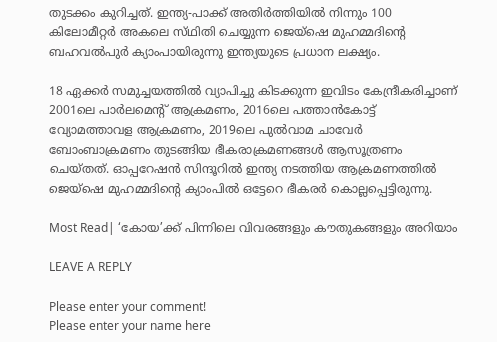തുടക്കം കുറിച്ചത്. ഇന്ത്യ-പാക്ക് അതിർത്തിയിൽ നിന്നും 100 കിലോമീറ്റർ അകലെ സ്‌ഥിതി ചെയ്യുന്ന ജെയ്‌ഷെ മുഹമ്മദിന്റെ ബഹവൽപുർ ക്യാംപായിരുന്നു ഇന്ത്യയുടെ പ്രധാന ലക്ഷ്യം.

18 ഏക്കർ സമുച്ചയത്തിൽ വ്യാപിച്ചു കിടക്കുന്ന ഇവിടം കേന്ദ്രീകരിച്ചാണ് 2001ലെ പാർലമെന്റ് ആക്രമണം, 2016ലെ പത്താൻകോട്ട് വ്യോമത്താവള ആക്രമണം, 2019ലെ പുൽവാമ ചാവേർ ബോംബാക്രമണം തുടങ്ങിയ ഭീകരാക്രമണങ്ങൾ ആസൂത്രണം ചെയ്‌തത്‌. ഓപ്പറേഷൻ സിന്ദൂറിൽ ഇന്ത്യ നടത്തിയ ആക്രമണത്തിൽ ജെയ്‌ഷെ മുഹമ്മദിന്റെ ക്യാംപിൽ ഒട്ടേറെ ഭീകരർ കൊല്ലപ്പെട്ടിരുന്നു.

Most Read| ‘കോയ’ക്ക് പിന്നിലെ വിവരങ്ങളും കൗതുകങ്ങളും അറിയാം

LEAVE A REPLY

Please enter your comment!
Please enter your name here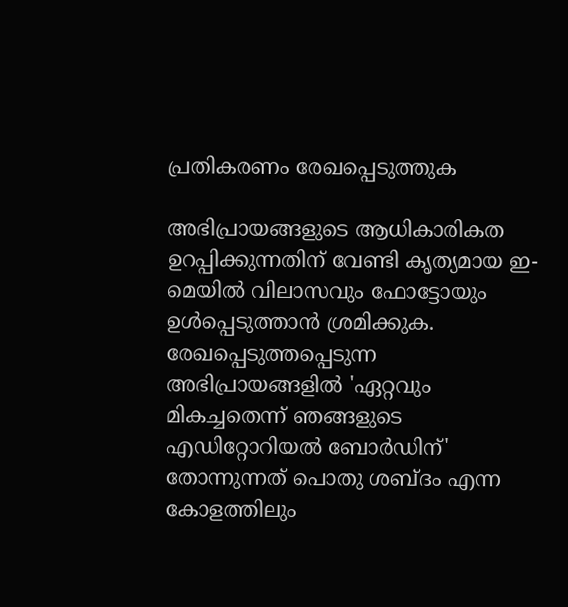പ്രതികരണം രേഖപ്പെടുത്തുക

അഭിപ്രായങ്ങളുടെ ആധികാരികത ഉറപ്പിക്കുന്നതിന് വേണ്ടി കൃത്യമായ ഇ-മെയിൽ വിലാസവും ഫോട്ടോയും ഉൾപ്പെടുത്താൻ ശ്രമിക്കുക. രേഖപ്പെടുത്തപ്പെടുന്ന അഭിപ്രായങ്ങളിൽ 'ഏറ്റവും മികച്ചതെന്ന് ഞങ്ങളുടെ എഡിറ്റോറിയൽ ബോർഡിന്' തോന്നുന്നത് പൊതു ശബ്‌ദം എന്ന കോളത്തിലും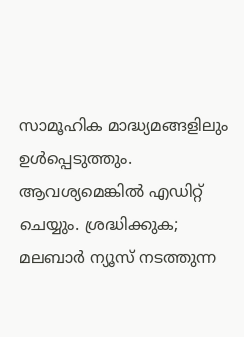സാമൂഹിക മാദ്ധ്യമങ്ങളിലും ഉൾപ്പെടുത്തും. ആവശ്യമെങ്കിൽ എഡിറ്റ് ചെയ്യും. ശ്രദ്ധിക്കുക; മലബാർ ന്യൂസ് നടത്തുന്ന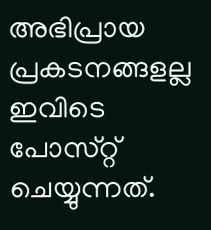അഭിപ്രായ പ്രകടനങ്ങളല്ല ഇവിടെ പോസ്‌റ്റ് ചെയ്യുന്നത്.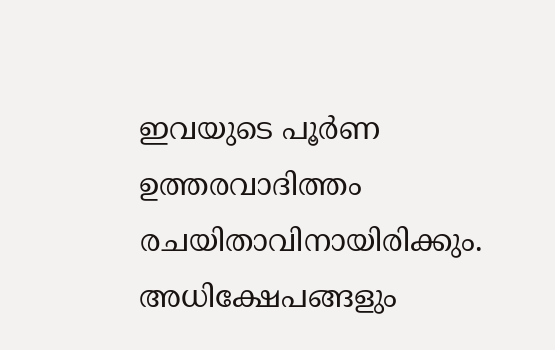ഇവയുടെ പൂർണ ഉത്തരവാദിത്തം രചയിതാവിനായിരിക്കും. അധിക്ഷേപങ്ങളും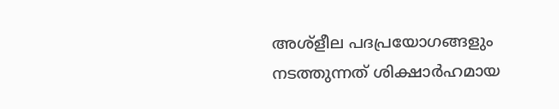അശ്‌ളീല പദപ്രയോഗങ്ങളും നടത്തുന്നത് ശിക്ഷാർഹമായ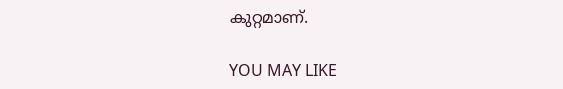കുറ്റമാണ്.

YOU MAY LIKE